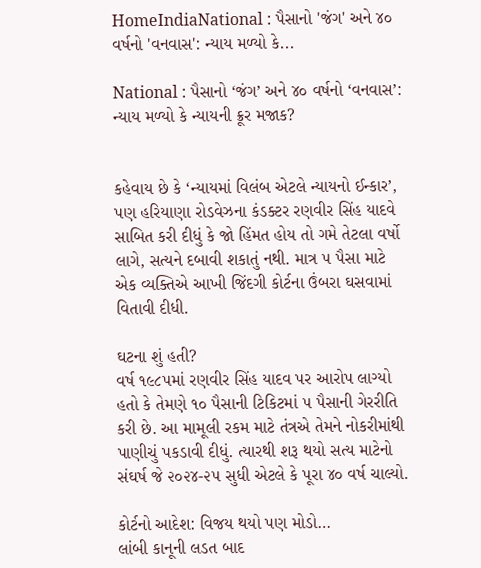HomeIndiaNational : પૈસાનો 'જંગ' અને ૪૦ વર્ષનો 'વનવાસ': ન્યાય મળ્યો કે...

National : પૈસાનો ‘જંગ’ અને ૪૦ વર્ષનો ‘વનવાસ’: ન્યાય મળ્યો કે ન્યાયની ક્રૂર મજાક?


કહેવાય છે કે ‘ન્યાયમાં વિલંબ એટલે ન્યાયનો ઈન્કાર’, પણ હરિયાણા રોડવેઝના કંડક્ટર રણવીર સિંહ યાદવે સાબિત કરી દીધું કે જો હિંમત હોય તો ગમે તેટલા વર્ષો લાગે, સત્યને દબાવી શકાતું નથી. માત્ર ૫ પૈસા માટે એક વ્યક્તિએ આખી જિંદગી કોર્ટના ઉંબરા ઘસવામાં વિતાવી દીધી.

ઘટના શું હતી?
વર્ષ ૧૯૮૫માં રણવીર સિંહ યાદવ પર આરોપ લાગ્યો હતો કે તેમણે ૧૦ પૈસાની ટિકિટમાં ૫ પૈસાની ગેરરીતિ કરી છે. આ મામૂલી રકમ માટે તંત્રએ તેમને નોકરીમાંથી પાણીચું પકડાવી દીધું. ત્યારથી શરૂ થયો સત્ય માટેનો સંઘર્ષ જે ૨૦૨૪-૨૫ સુધી એટલે કે પૂરા ૪૦ વર્ષ ચાલ્યો.

કોર્ટનો આદેશ: વિજય થયો પણ મોડો…
લાંબી કાનૂની લડત બાદ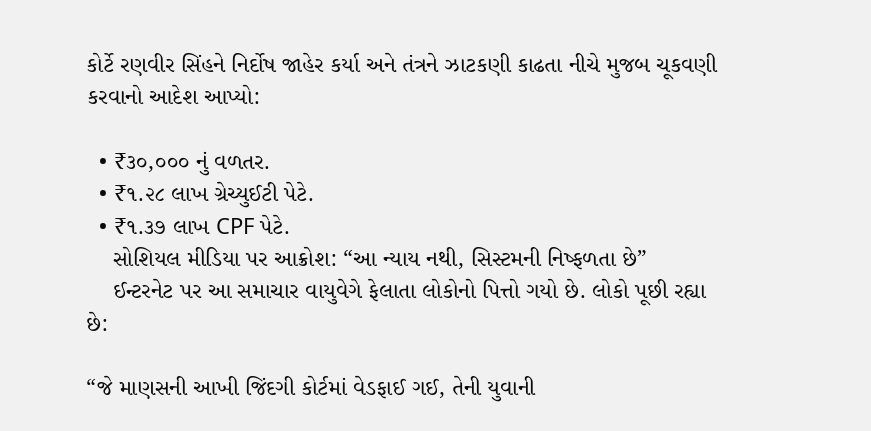કોર્ટે રણવીર સિંહને નિર્દોષ જાહેર કર્યા અને તંત્રને ઝાટકણી કાઢતા નીચે મુજબ ચૂકવણી કરવાનો આદેશ આપ્યો:

  • ₹૩૦,૦૦૦ નું વળતર.
  • ₹૧.૨૮ લાખ ગ્રેચ્યુઈટી પેટે.
  • ₹૧.૩૭ લાખ CPF પેટે.
    સોશિયલ મીડિયા પર આક્રોશ: “આ ન્યાય નથી, સિસ્ટમની નિષ્ફળતા છે”
    ઈન્ટરનેટ પર આ સમાચાર વાયુવેગે ફેલાતા લોકોનો પિત્તો ગયો છે. લોકો પૂછી રહ્યા છે:

“જે માણસની આખી જિંદગી કોર્ટમાં વેડફાઈ ગઈ, તેની યુવાની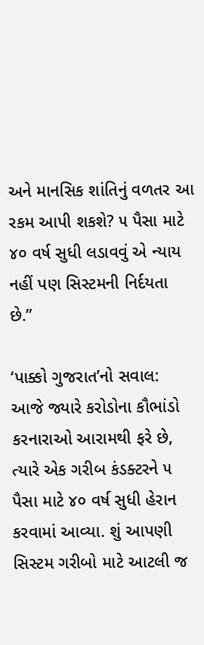અને માનસિક શાંતિનું વળતર આ રકમ આપી શકશે? ૫ પૈસા માટે ૪૦ વર્ષ સુધી લડાવવું એ ન્યાય નહીં પણ સિસ્ટમની નિર્દયતા છે.”

‘પાક્કો ગુજરાત’નો સવાલ:
આજે જ્યારે કરોડોના કૌભાંડો કરનારાઓ આરામથી ફરે છે, ત્યારે એક ગરીબ કંડક્ટરને ૫ પૈસા માટે ૪૦ વર્ષ સુધી હેરાન કરવામાં આવ્યા. શું આપણી સિસ્ટમ ગરીબો માટે આટલી જ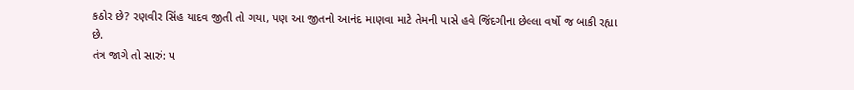કઠોર છે? રણવીર સિંહ યાદવ જીતી તો ગયા, પણ આ જીતનો આનંદ માણવા માટે તેમની પાસે હવે જિંદગીના છેલ્લા વર્ષો જ બાકી રહ્યા છે.
તંત્ર જાગે તો સારું: ૫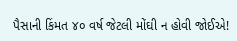પૈસાની કિંમત ૪૦ વર્ષ જેટલી મોંઘી ન હોવી જોઈએ!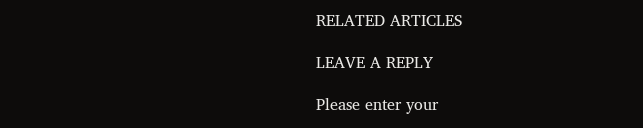RELATED ARTICLES

LEAVE A REPLY

Please enter your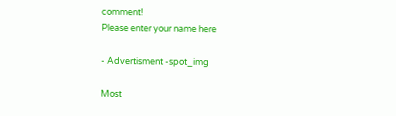comment!
Please enter your name here

- Advertisment -spot_img

Most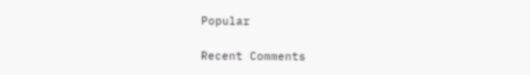Popular

Recent Comments